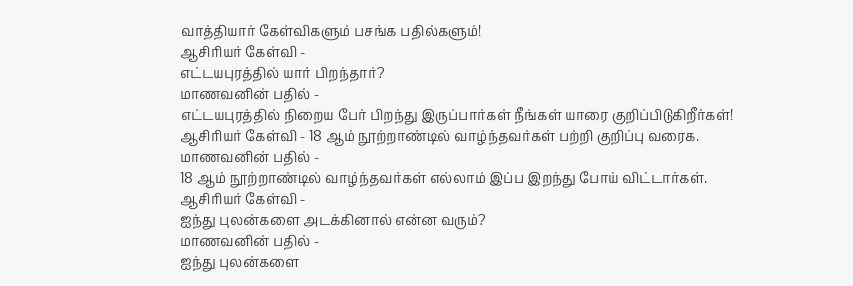வாத்தியார் கேள்விகளும் பசங்க பதில்களும்!
ஆசிரியர் கேள்வி -
எட்டயபுரத்தில் யார் பிறந்தார்?
மாணவனின் பதில் -
எட்டயபுரத்தில் நிறைய பேர் பிறந்து இருப்பார்கள் நீங்கள் யாரை குறிப்பிடுகிறீர்கள்!
ஆசிரியர் கேள்வி - 18 ஆம் நூற்றாண்டில் வாழ்ந்தவர்கள் பற்றி குறிப்பு வரைக.
மாணவனின் பதில் -
18 ஆம் நூற்றாண்டில் வாழ்ந்தவர்கள் எல்லாம் இப்ப இறந்து போய் விட்டார்கள்.
ஆசிரியர் கேள்வி -
ஐந்து புலன்களை அடக்கினால் என்ன வரும்?
மாணவனின் பதில் -
ஐந்து புலன்களை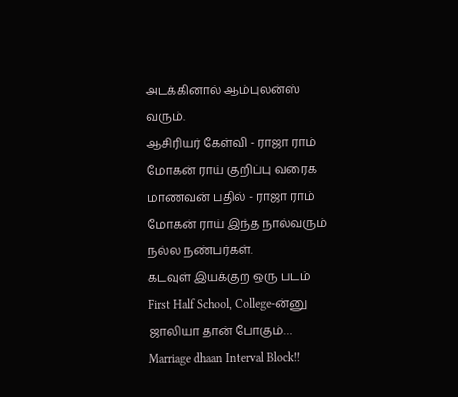அடக்கினால் ஆம்புலன்ஸ் வரும்.
ஆசிரியர் கேள்வி - ராஜா ராம் மோகன் ராய் குறிப்பு வரைக
மாணவன் பதில் - ராஜா ராம் மோகன் ராய் இந்த நால்வரும் நல்ல நண்பர்கள்.
கடவுள் இயக்குற ஒரு படம்
First Half School, College-ன்னு ஜாலியா தான் போகும்…
Marriage dhaan Interval Block!!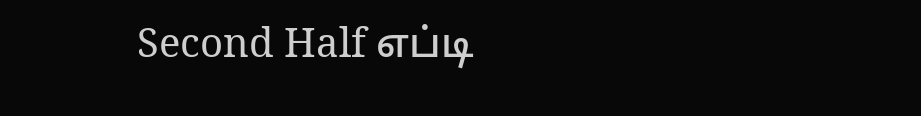Second Half எப்டி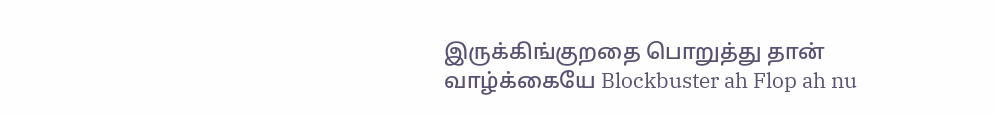இருக்கிங்குறதை பொறுத்து தான் வாழ்க்கையே Blockbuster ah Flop ah nu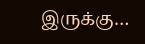இருக்கு…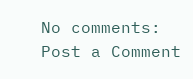No comments:
Post a Comment